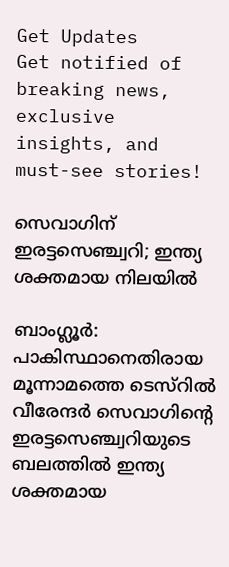Get Updates
Get notified of breaking news, exclusive insights, and must-see stories!

സെവാഗിന് ഇരട്ടസെഞ്ച്വറി; ഇന്ത്യ ശക്തമായ നിലയില്‍

ബാംഗ്ലൂര്‍: പാകിസ്ഥാനെതിരായ മൂന്നാമത്തെ ടെസ്റില്‍ വീരേന്ദര്‍ സെവാഗിന്റെ ഇരട്ടസെഞ്ച്വറിയുടെ ബലത്തില്‍ ഇന്ത്യ ശക്തമായ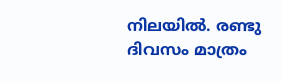നിലയില്‍. രണ്ടു ദിവസം മാത്രം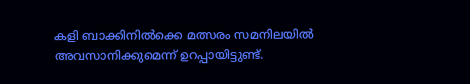കളി ബാക്കിനില്‍ക്കെ മത്സരം സമനിലയില്‍ അവസാനിക്കുമെന്ന് ഉറപ്പായിട്ടുണ്ട്.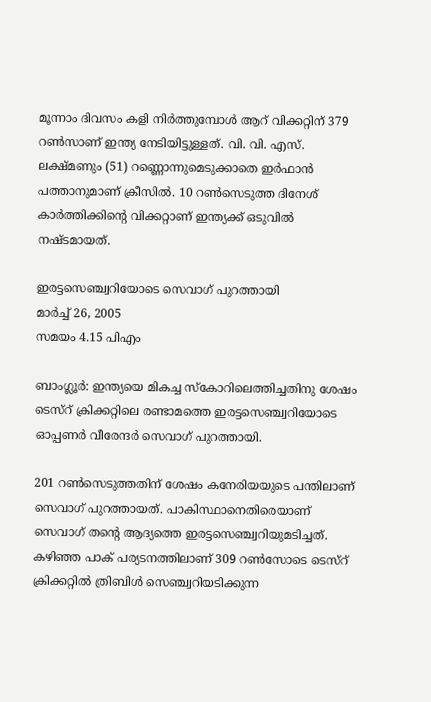മൂന്നാം ദിവസം കളി നിര്‍ത്തുമ്പോള്‍ ആറ് വിക്കറ്റിന് 379 റണ്‍സാണ് ഇന്ത്യ നേടിയിട്ടുള്ളത്. വി. വി. എസ്. ലക്ഷ്മണും (51) റണ്ണൊന്നുമെടുക്കാതെ ഇര്‍ഫാന്‍ പത്താനുമാണ് ക്രീസില്‍. 10 റണ്‍സെടുത്ത ദിനേശ് കാര്‍ത്തിക്കിന്റെ വിക്കറ്റാണ് ഇന്ത്യക്ക് ഒടുവില്‍ നഷ്ടമായത്.

ഇരട്ടസെഞ്ച്വറിയോടെ സെവാഗ് പുറത്തായി
മാര്‍ച്ച് 26, 2005
സമയം 4.15 പിഎം

ബാംഗ്ലൂര്‍: ഇന്ത്യയെ മികച്ച സ്കോറിലെത്തിച്ചതിനു ശേഷം ടെസ്റ് ക്രിക്കറ്റിലെ രണ്ടാമത്തെ ഇരട്ടസെഞ്ച്വറിയോടെ ഓപ്പണര്‍ വീരേന്ദര്‍ സെവാഗ് പുറത്തായി.

201 റണ്‍സെടുത്തതിന് ശേഷം കനേരിയയുടെ പന്തിലാണ് സെവാഗ് പുറത്തായത്. പാകിസ്ഥാനെതിരെയാണ് സെവാഗ് തന്റെ ആദ്യത്തെ ഇരട്ടസെഞ്ച്വറിയുമടിച്ചത്. കഴിഞ്ഞ പാക് പര്യടനത്തിലാണ് 309 റണ്‍സോടെ ടെസ്റ് ക്രിക്കറ്റില്‍ ത്രിബിള്‍ സെഞ്ച്വറിയടിക്കുന്ന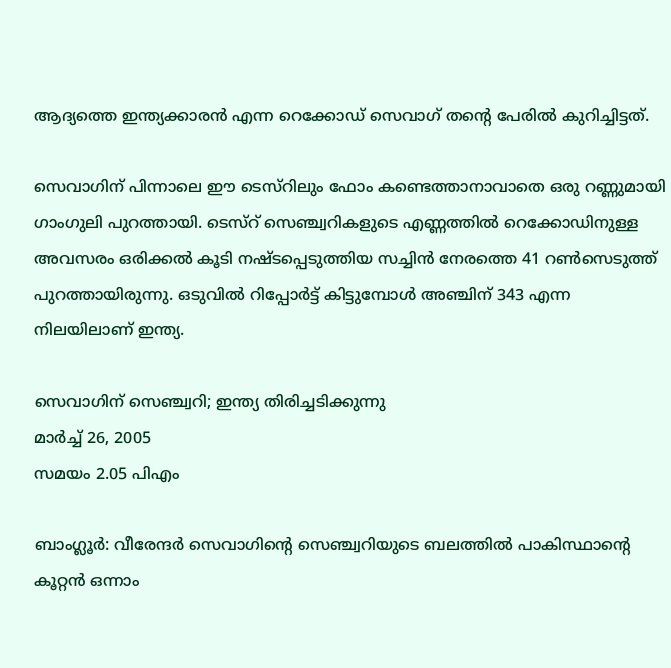ആദ്യത്തെ ഇന്ത്യക്കാരന്‍ എന്ന റെക്കോഡ് സെവാഗ് തന്റെ പേരില്‍ കുറിച്ചിട്ടത്.

സെവാഗിന് പിന്നാലെ ഈ ടെസ്റിലും ഫോം കണ്ടെത്താനാവാതെ ഒരു റണ്ണുമായി ഗാംഗുലി പുറത്തായി. ടെസ്റ് സെഞ്ച്വറികളുടെ എണ്ണത്തില്‍ റെക്കോഡിനുള്ള അവസരം ഒരിക്കല്‍ കൂടി നഷ്ടപ്പെടുത്തിയ സച്ചിന്‍ നേരത്തെ 41 റണ്‍സെടുത്ത് പുറത്തായിരുന്നു. ഒടുവില്‍ റിപ്പോര്‍ട്ട് കിട്ടുമ്പോള്‍ അഞ്ചിന് 343 എന്ന നിലയിലാണ് ഇന്ത്യ.

സെവാഗിന് സെഞ്ച്വറി; ഇന്ത്യ തിരിച്ചടിക്കുന്നു
മാര്‍ച്ച് 26, 2005
സമയം 2.05 പിഎം

ബാംഗ്ലൂര്‍: വീരേന്ദര്‍ സെവാഗിന്റെ സെഞ്ച്വറിയുടെ ബലത്തില്‍ പാകിസ്ഥാന്റെ കൂറ്റന്‍ ഒന്നാം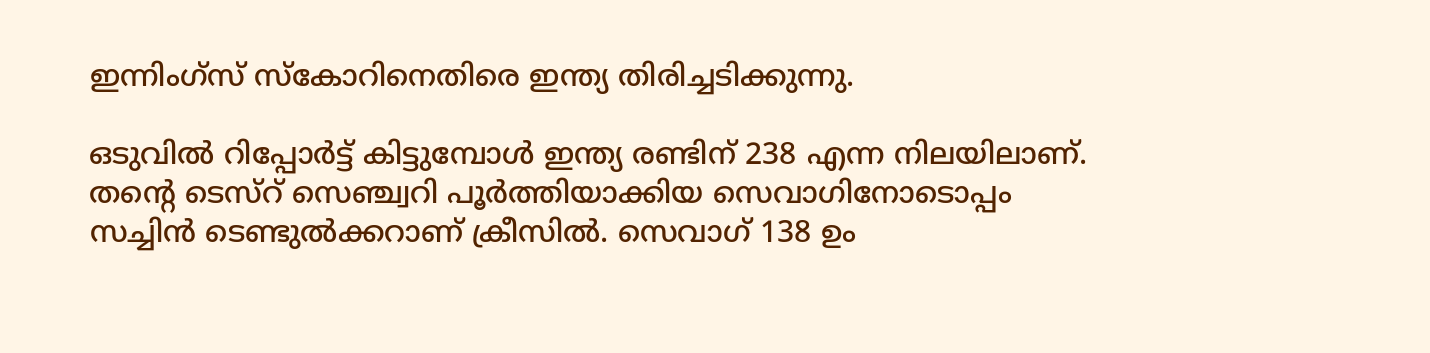ഇന്നിംഗ്സ് സ്കോറിനെതിരെ ഇന്ത്യ തിരിച്ചടിക്കുന്നു.

ഒടുവില്‍ റിപ്പോര്‍ട്ട് കിട്ടുമ്പോള്‍ ഇന്ത്യ രണ്ടിന് 238 എന്ന നിലയിലാണ്. തന്റെ ടെസ്റ് സെഞ്ച്വറി പൂര്‍ത്തിയാക്കിയ സെവാഗിനോടൊപ്പം സച്ചിന്‍ ടെണ്ടുല്‍ക്കറാണ് ക്രീസില്‍. സെവാഗ് 138 ഉം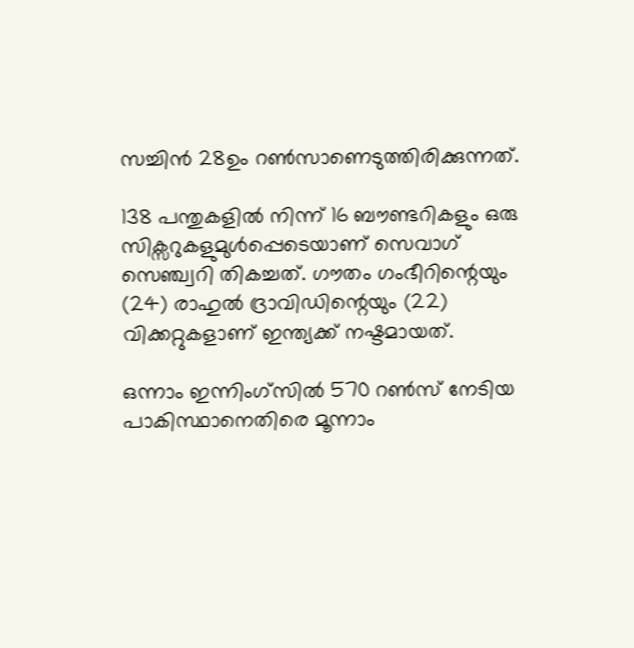സച്ചിന്‍ 28ഉം റണ്‍സാണെടുത്തിരിക്കുന്നത്.

138 പന്തുകളില്‍ നിന്ന് 16 ബൗണ്ടറികളും ഒരു സിക്സറുകളുമുള്‍പ്പെടെയാണ് സെവാഗ് സെഞ്ച്വറി തികച്ചത്. ഗൗതം ഗംഭീറിന്റെയും (24) രാഹുല്‍ ദ്രാവിഡിന്റെയും (22) വിക്കറ്റുകളാണ് ഇന്ത്യക്ക് നഷ്ടമായത്.

ഒന്നാം ഇന്നിംഗ്സില്‍ 570 റണ്‍സ് നേടിയ പാകിസ്ഥാനെതിരെ മൂന്നാം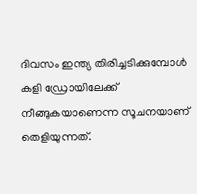ദിവസം ഇന്ത്യ തിരിച്ചടിക്കുമ്പോള്‍ കളി ഡ്രോയിലേക്ക് നീങ്ങുകയാണെന്ന സൂചനയാണ് തെളിയുന്നത്.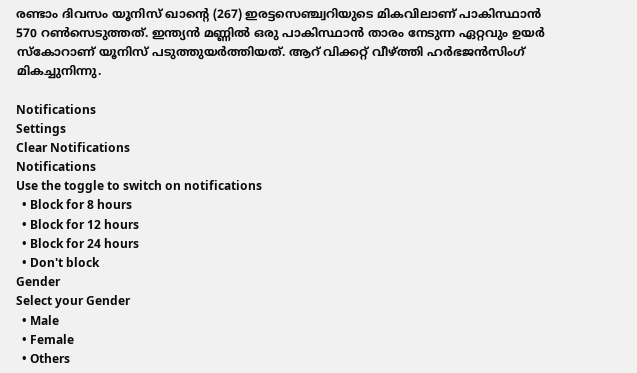രണ്ടാം ദിവസം യൂനിസ് ഖാന്റെ (267) ഇരട്ടസെഞ്ച്വറിയുടെ മികവിലാണ് പാകിസ്ഥാന്‍ 570 റണ്‍സെടുത്തത്. ഇന്ത്യന്‍ മണ്ണില്‍ ഒരു പാകിസ്ഥാന്‍ താരം നേടുന്ന ഏറ്റവും ഉയര്‍ സ്കോറാണ് യൂനിസ് പടുത്തുയര്‍ത്തിയത്. ആറ് വിക്കറ്റ് വീഴ്ത്തി ഹര്‍ഭജന്‍സിംഗ് മികച്ചുനിന്നു.

Notifications
Settings
Clear Notifications
Notifications
Use the toggle to switch on notifications
  • Block for 8 hours
  • Block for 12 hours
  • Block for 24 hours
  • Don't block
Gender
Select your Gender
  • Male
  • Female
  • Others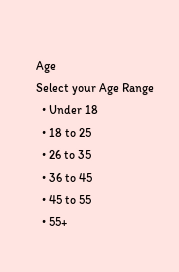Age
Select your Age Range
  • Under 18
  • 18 to 25
  • 26 to 35
  • 36 to 45
  • 45 to 55
  • 55+